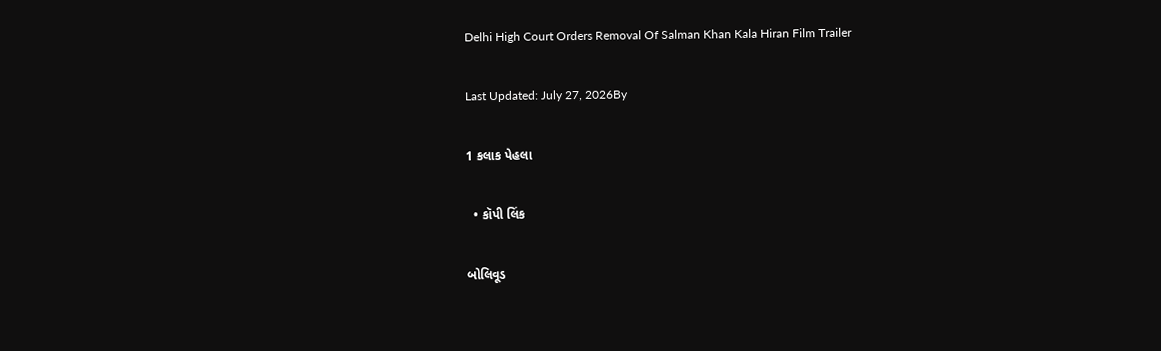Delhi High Court Orders Removal Of Salman Khan Kala Hiran Film Trailer

Last Updated: July 27, 2026By

1 કલાક પેહલા

  • કૉપી લિંક

બોલિવૂડ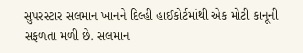સુપરસ્ટાર સલમાન ખાનને દિલ્હી હાઈકોર્ટમાંથી એક મોટી કાનૂની સફળતા મળી છે. સલમાન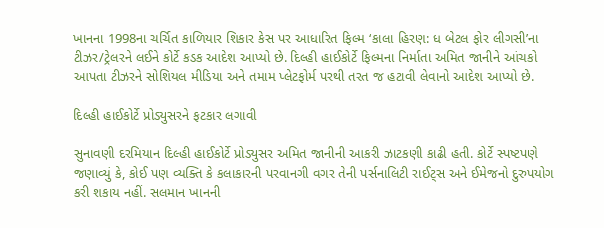ખાનના 1998ના ચર્ચિત કાળિયાર શિકાર કેસ પર આધારિત ફિલ્મ ‘કાલા હિરણ: ધ બેટલ ફોર લીગસી’ના ટીઝર/ટ્રેલરને લઈને કોર્ટે કડક આદેશ આપ્યો છે. દિલ્હી હાઈકોર્ટે ફિલ્મના નિર્માતા અમિત જાનીને આંચકો આપતા ટીઝરને સોશિયલ મીડિયા અને તમામ પ્લેટફોર્મ પરથી તરત જ હટાવી લેવાનો આદેશ આપ્યો છે.

દિલ્હી હાઈકોર્ટે પ્રોડ્યુસરને ફટકાર લગાવી

સુનાવણી દરમિયાન દિલ્હી હાઈકોર્ટે પ્રોડ્યુસર અમિત જાનીની આકરી ઝાટકણી કાઢી હતી. કોર્ટે સ્પષ્ટપણે જણાવ્યું કે, કોઈ પણ વ્યક્તિ કે કલાકારની પરવાનગી વગર તેની પર્સનાલિટી રાઈટ્સ અને ઈમેજનો દુરુપયોગ કરી શકાય નહીં. સલમાન ખાનની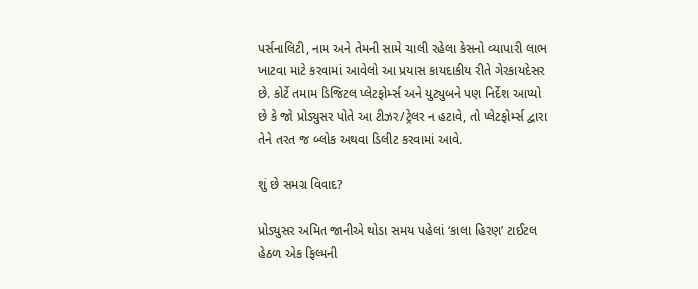પર્સનાલિટી, નામ અને તેમની સામે ચાલી રહેલા કેસનો વ્યાપારી લાભ ખાટવા માટે કરવામાં આવેલો આ પ્રયાસ કાયદાકીય રીતે ગેરકાયદેસર છે. કોર્ટે તમામ ડિજિટલ પ્લેટફોર્મ્સ અને યુટ્યુબને પણ નિર્દેશ આપ્યો છે કે જો પ્રોડ્યુસર પોતે આ ટીઝર/ટ્રેલર ન હટાવે, તો પ્લેટફોર્મ્સ દ્વારા તેને તરત જ બ્લોક અથવા ડિલીટ કરવામાં આવે.

શું છે સમગ્ર વિવાદ?

પ્રોડ્યુસર અમિત જાનીએ થોડા સમય પહેલાં ‘કાલા હિરણ’ ટાઈટલ હેઠળ એક ફિલ્મની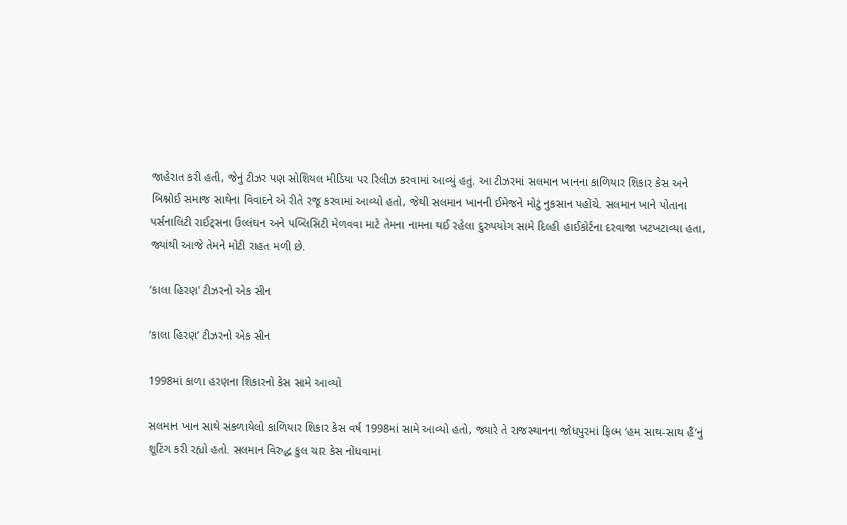જાહેરાત કરી હતી, જેનું ટીઝર પણ સોશિયલ મીડિયા પર રિલીઝ કરવામાં આવ્યું હતું. આ ટીઝરમાં સલમાન ખાનના કાળિયાર શિકાર કેસ અને બિશ્નોઈ સમાજ સાથેના વિવાદને એ રીતે રજૂ કરવામાં આવ્યો હતો, જેથી સલમાન ખાનની ઈમેજને મોટું નુકસાન પહોંચે. સલમાન ખાને પોતાના પર્સનાલિટી રાઈટ્સના ઉલ્લંઘન અને પબ્લિસિટી મેળવવા માટે તેમના નામના થઈ રહેલા દુરુપયોગ સામે દિલ્હી હાઈકોર્ટના દરવાજા ખટખટાવ્યા હતા, જ્યાંથી આજે તેમને મોટી રાહત મળી છે.

‘કાલા હિરણ' ટીઝરનો એક સીન

‘કાલા હિરણ’ ટીઝરનો એક સીન

1998માં કાળા હરણના શિકારનો કેસ સામે આવ્યો

સલમાન ખાન સાથે સંકળાયેલો કાળિયાર શિકાર કેસ વર્ષ 1998માં સામે આવ્યો હતો, જ્યારે તે રાજસ્થાનના જોધપુરમાં ફિલ્મ ‘હમ સાથ-સાથ હૈં’નું શૂટિંગ કરી રહ્યો હતો. સલમાન વિરુદ્ધ કુલ ચાર કેસ નોંધવામાં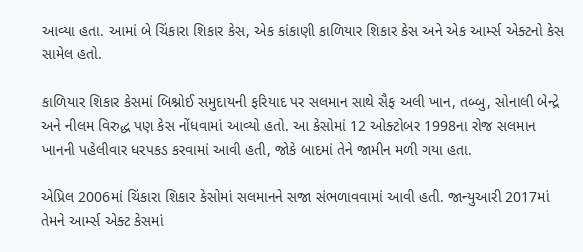આવ્યા હતા. આમાં બે ચિંકારા શિકાર કેસ, એક કાંકાણી કાળિયાર શિકાર કેસ અને એક આર્મ્સ એક્ટનો કેસ સામેલ હતો.

કાળિયાર શિકાર કેસમાં બિશ્નોઈ સમુદાયની ફરિયાદ પર સલમાન સાથે સૈફ અલી ખાન, તબ્બુ, સોનાલી બેન્દ્રે અને નીલમ વિરુદ્ધ પણ કેસ નોંધવામાં આવ્યો હતો. આ કેસોમાં 12 ઓક્ટોબર 1998ના રોજ સલમાન ખાનની પહેલીવાર ધરપકડ કરવામાં આવી હતી, જોકે બાદમાં તેને જામીન મળી ગયા હતા.

એપ્રિલ 2006માં ચિંકારા શિકાર કેસોમાં સલમાનને સજા સંભળાવવામાં આવી હતી. જાન્યુઆરી 2017માં તેમને આર્મ્સ એક્ટ કેસમાં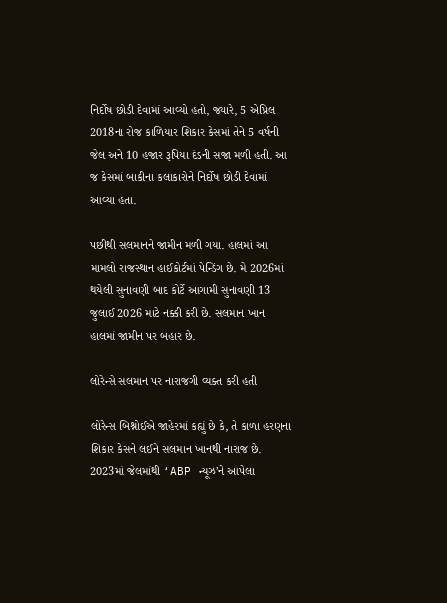નિર્દોષ છોડી દેવામાં આવ્યો હતો, જ્યારે, 5 એપ્રિલ 2018ના રોજ કાળિયાર શિકાર કેસમાં તેને 5 વર્ષની જેલ અને 10 હજાર રૂપિયા દંડની સજા મળી હતી. આ જ કેસમાં બાકીના કલાકારોને નિર્દોષ છોડી દેવામાં આવ્યા હતા.

પછીથી સલમાનને જામીન મળી ગયા. હાલમાં આ મામલો રાજસ્થાન હાઈકોર્ટમાં પેન્ડિંગ છે. મે 2026માં થયેલી સુનાવણી બાદ કોર્ટે આગામી સુનાવણી 13 જુલાઈ 2026 માટે નક્કી કરી છે. સલમાન ખાન હાલમાં જામીન પર બહાર છે.

લોરેન્સે સલમાન પર નારાજગી વ્યક્ત કરી હતી

લોરેન્સ બિશ્નોઈએ જાહેરમાં કહ્યું છે કે, તે કાળા હરણના શિકાર કેસને લઈને સલમાન ખાનથી નારાજ છે. 2023માં જેલમાંથી ‘ABP ન્યૂઝ’ને આપેલા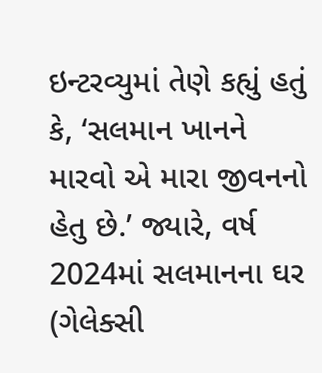ઇન્ટરવ્યુમાં તેણે કહ્યું હતું કે, ‘સલમાન ખાનને મારવો એ મારા જીવનનો હેતુ છે.’ જ્યારે, વર્ષ 2024માં સલમાનના ઘર (ગેલેક્સી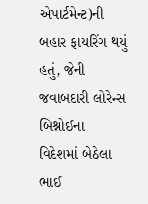એપાર્ટમેન્ટ)ની બહાર ફાયરિંગ થયું હતું, જેની જવાબદારી લોરેન્સ બિશ્નોઈના વિદેશમાં બેઠેલા ભાઈ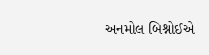અનમોલ બિશ્નોઈએ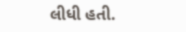લીધી હતી.